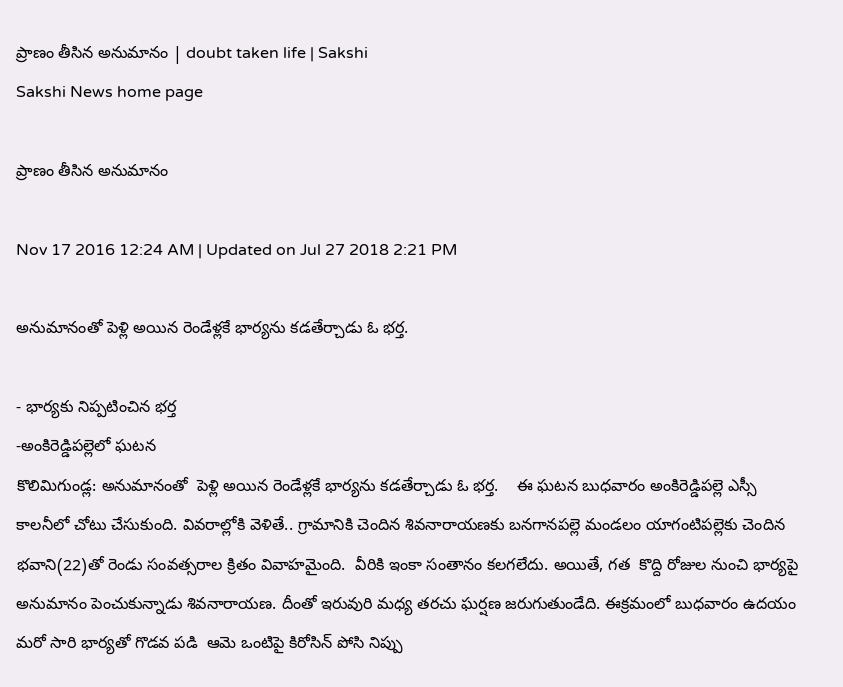ప్రాణం తీసిన అనుమానం | doubt taken life | Sakshi
Sakshi News home page

ప్రాణం తీసిన అనుమానం

Nov 17 2016 12:24 AM | Updated on Jul 27 2018 2:21 PM

అనుమానంతో పెళ్లి అయిన రెండేళ్లకే భార్యను కడతేర్చాడు ఓ భర్త.

- భార్యకు నిప్పటించిన భర్త
-అంకిరెడ్డిపల్లెలో ఘటన
కొలిమిగుండ్ల: అనుమానంతో  పెళ్లి అయిన రెండేళ్లకే భార్యను కడతేర్చాడు ఓ భర్త.    ఈ ఘటన బుధవారం అంకిరెడ్డిపల్లె ఎస్సీ కాలనీలో చోటు చేసుకుంది. వివరాల్లోకి వెళితే.. గ్రామానికి చెందిన శివనారాయణకు బనగానపల్లె మండలం యాగంటిపల్లెకు చెందిన భవాని(22)తో రెండు సంవత్సరాల క్రితం వివాహమైంది.  వీరికి ఇంకా సంతానం కలగలేదు. అయితే, గత  కొద్ది రోజుల నుంచి భార్యపై అనుమానం పెంచుకున్నాడు శివనారాయణ. దీంతో ఇరువురి మధ్య తరచు ఘర్షణ జరుగుతుండేది. ఈక్రమంలో బుధవారం ఉదయం మరో సారి భార్యతో గొడవ పడి  ఆమె ఒంటిపై కిరోసిన్‌ పోసి నిప్పు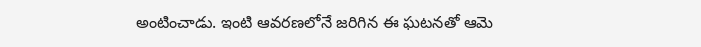అంటించాడు. ఇంటి ఆవరణలోనే జరిగిన ఈ ఘటనతో ఆమె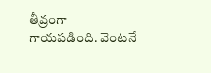తీవ్రంగా గాయపడింది. వెంటనే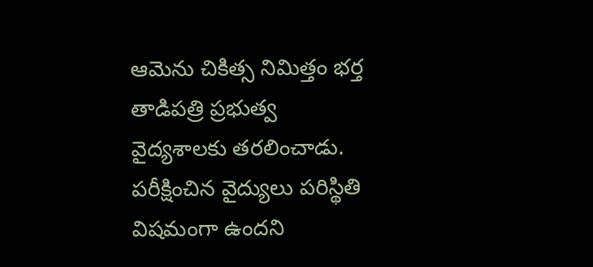ఆమెను చికిత్స నిమిత్తం భర్త  తాడిపత్రి ప్రభుత్వ వైద్యశాలకు తరలించాడు. పరీక్షించిన వైద్యులు పరిస్థితి విషమంగా ఉందని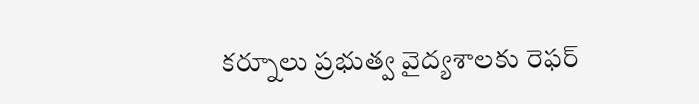కర్నూలు ప్రభుత్వ వైద్యశాలకు రెఫర్‌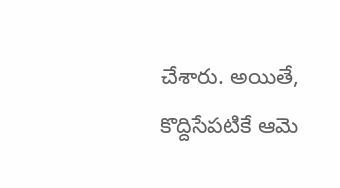చేశారు. అయితే, కొద్దిసేపటికే ఆమె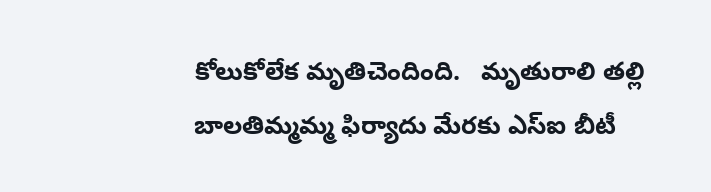కోలుకోలేక మృతిచెందింది.   మృతురాలి తల్లి బాలతిమ్మమ్మ ఫిర్యాదు మేరకు ఎస్‌ఐ బీటీ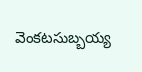వెంకటసుబ్బయ్య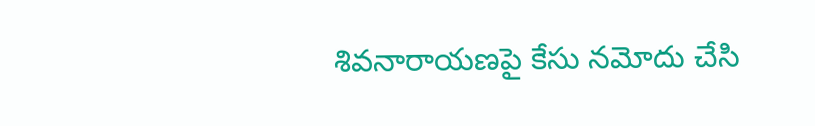శివనారాయణపై కేసు నమోదు చేసి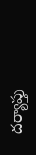దర్యాప్తు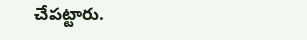చేపట్టారు.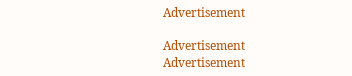Advertisement

Advertisement
Advertisement